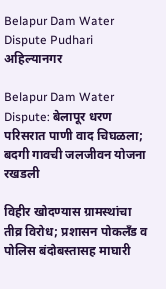Belapur Dam Water Dispute Pudhari
अहिल्यानगर

Belapur Dam Water Dispute: बेलापूर धरण परिसरात पाणी वाद चिघळला; बदगी गावची जलजीवन योजना रखडली

विहीर खोदण्यास ग्रामस्थांचा तीव्र विरोध; प्रशासन पोकलँड व पोलिस बंदोबस्तासह माघारी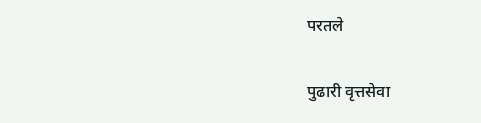परतले

पुढारी वृत्तसेवा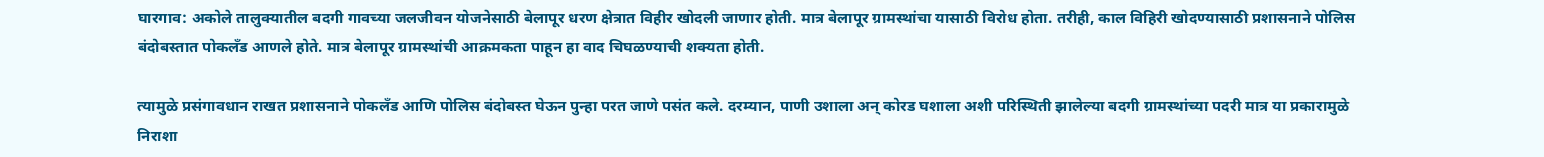घारगाव: अकोले तालुक्यातील बदगी गावच्या जलजीवन योजनेसाठी बेलापूर धरण क्षेत्रात विहीर खोदली जाणार होती. मात्र बेलापूर ग्रामस्थांचा यासाठी विरोध होता. तरीही, काल विहिरी खोदण्यासाठी प्रशासनाने पोलिस बंदोबस्तात पोकलँड आणले होते. मात्र बेलापूर ग्रामस्थांची आक्रमकता पाहून हा वाद चिघळण्याची शक्यता होती.

त्यामुळे प्रसंगावधान राखत प्रशासनाने पोकलँड आणि पोलिस बंदोबस्त घेऊन पुन्हा परत जाणे पसंत कले. दरम्यान, पाणी उशाला अन्‌‍ कोरड घशाला अशी परिस्थिती झालेल्या बदगी ग्रामस्थांच्या पदरी मात्र या प्रकारामुळे निराशा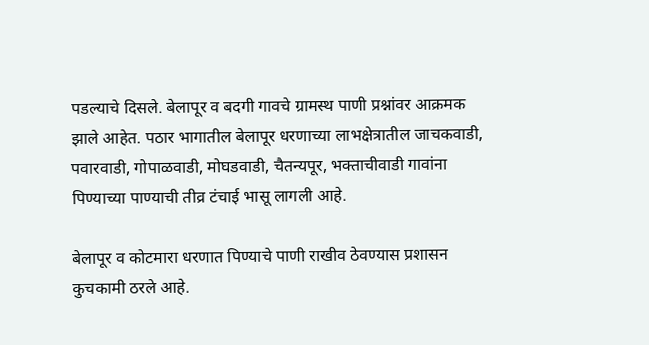पडल्याचे दिसले. बेलापूर व बदगी गावचे ग्रामस्थ पाणी प्रश्नांवर आक्रमक झाले आहेत. पठार भागातील बेलापूर धरणाच्या लाभक्षेत्रातील जाचकवाडी, पवारवाडी, गोपाळवाडी, मोघडवाडी, चैतन्यपूर, भक्ताचीवाडी गावांना पिण्याच्या पाण्याची तीव्र टंचाई भासू लागली आहे.

बेलापूर व कोटमारा धरणात पिण्याचे पाणी राखीव ठेवण्यास प्रशासन कुचकामी ठरले आहे.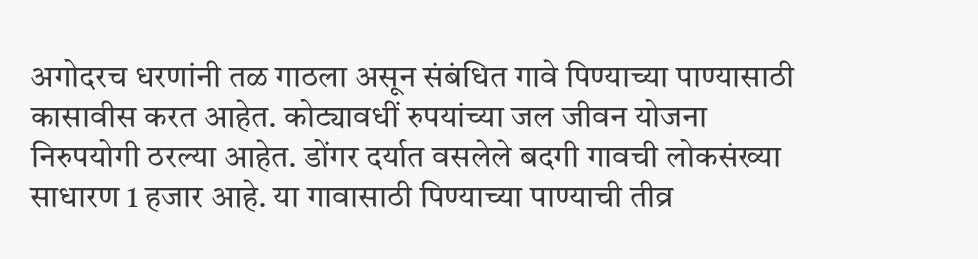अगोदरच धरणांनी तळ गाठला असून संबंधित गावे पिण्याच्या पाण्यासाठी कासावीस करत आहेत. कोट्यावधीं रुपयांच्या जल जीवन योजना निरुपयोगी ठरल्या आहेत. डोंगर दर्यात वसलेले बदगी गावची लोकसंख्या साधारण 1 हजार आहे. या गावासाठी पिण्याच्या पाण्याची तीव्र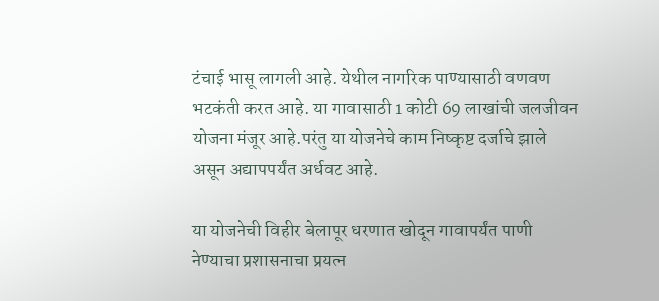टंचाई भासू लागली आहे. येथील नागरिक पाण्यासाठी वणवण भटकंती करत आहे. या गावासाठी 1 कोटी 69 लाखांची जलजीवन योजना मंजूर आहे.परंतु या योजनेचे काम निष्कृष्ट दर्जाचे झाले असून अद्यापपर्यंत अर्धवट आहे.

या योजनेची विहीर बेलापूर धरणात खोदून गावापर्यंत पाणी नेण्याचा प्रशासनाचा प्रयत्न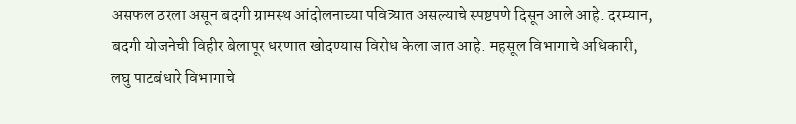असफल ठरला असून बदगी ग्रामस्थ आंदोलनाच्या पवित्र्यात असल्याचे स्पष्टपणे दिसून आले आहे. दरम्यान, बदगी योजनेची विहीर बेलापूर धरणात खोदण्यास विरोध केला जात आहे. महसूल विभागाचे अधिकारी, लघु पाटबंधारे विभागाचे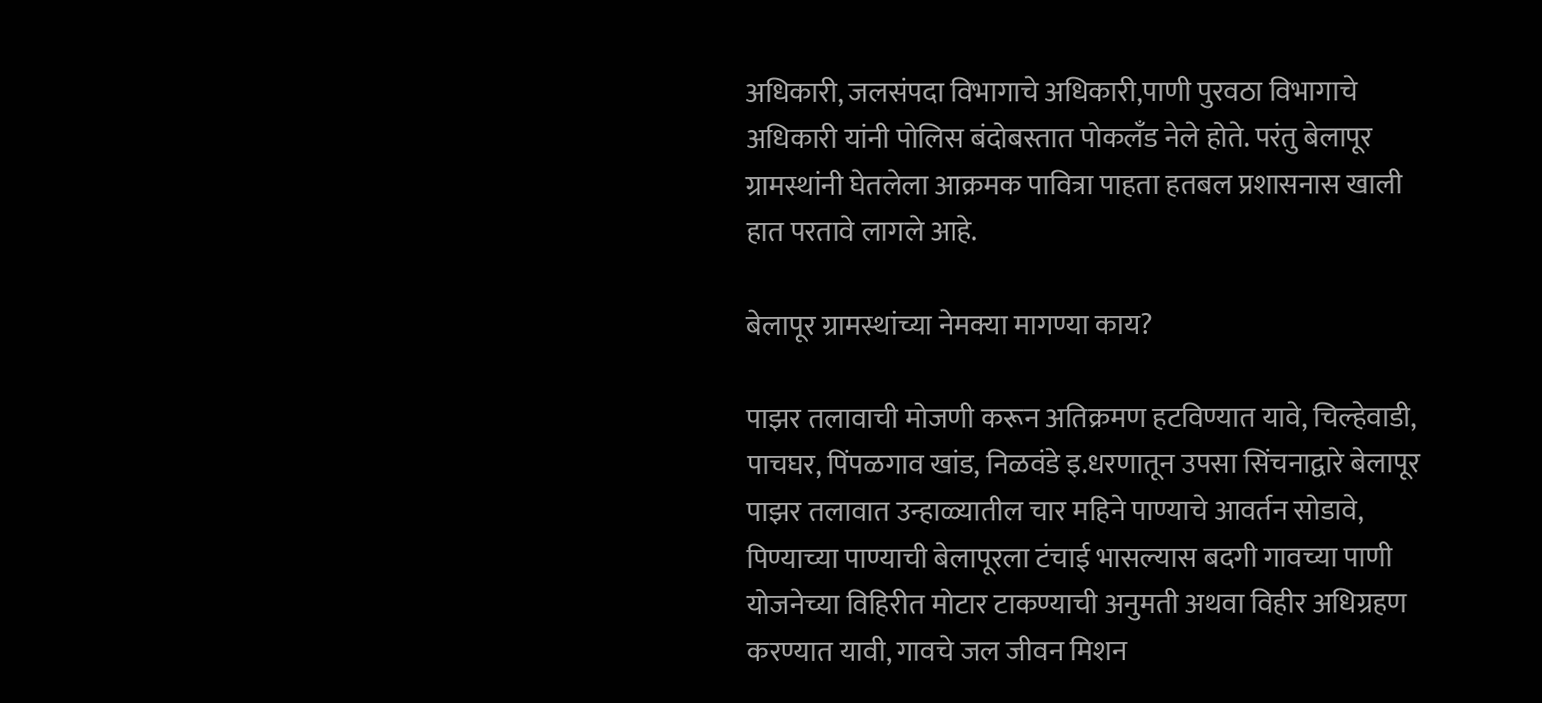अधिकारी, जलसंपदा विभागाचे अधिकारी,पाणी पुरवठा विभागाचे अधिकारी यांनी पोलिस बंदोबस्तात पोकलँड नेले होते. परंतु बेलापूर ग्रामस्थांनी घेतलेला आक्रमक पावित्रा पाहता हतबल प्रशासनास खाली हात परतावे लागले आहे.

बेलापूर ग्रामस्थांच्या नेमक्या मागण्या काय?

पाझर तलावाची मोजणी करून अतिक्रमण हटविण्यात यावे, चिल्हेवाडी, पाचघर, पिंपळगाव खांड, निळवंडे इ.धरणातून उपसा सिंचनाद्वारे बेलापूर पाझर तलावात उन्हाळ्यातील चार महिने पाण्याचे आवर्तन सोडावे, पिण्याच्या पाण्याची बेलापूरला टंचाई भासल्यास बदगी गावच्या पाणी योजनेच्या विहिरीत मोटार टाकण्याची अनुमती अथवा विहीर अधिग्रहण करण्यात यावी, गावचे जल जीवन मिशन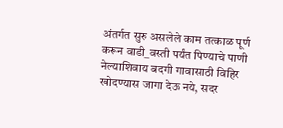अंतर्गत सुरु असलेले काम तत्काळ पूर्ण करून वाडी_वस्ती पर्यंत पिण्याचे पाणी नेल्याशिवाय बदगी गावासाठी विहिर खोदण्यास जागा देऊ नये, सदर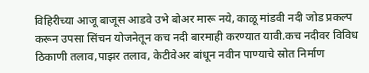विहिरीच्या आजू बाजूस आडवे उभे बोअर मारू नये, काळू मांडवी नदी जोड प्रकल्प करून उपसा सिंचन योजनेतून कच नदी बारमाही करण्यात यावी.कच नदीवर विविध ठिकाणी तलाव,पाझर तलाव, केटीवेअर बांधून नवीन पाण्याचे स्रोत निर्माण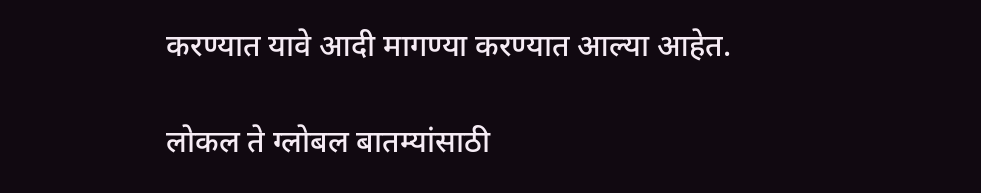करण्यात यावे आदी मागण्या करण्यात आल्या आहेत.

लोकल ते ग्लोबल बातम्यांसाठी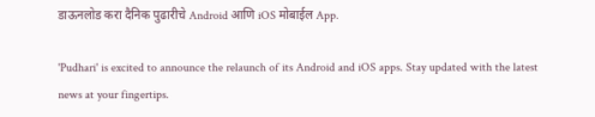डाऊनलोड करा दैनिक पुढारीचे Android आणि iOS मोबाईल App.

'Pudhari' is excited to announce the relaunch of its Android and iOS apps. Stay updated with the latest news at your fingertips.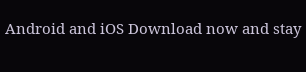Android and iOS Download now and stay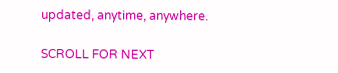updated, anytime, anywhere.

SCROLL FOR NEXT